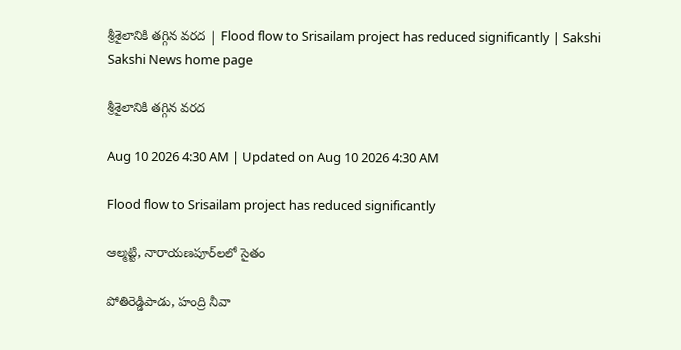శ్రీశైలానికి తగ్గిన వరద | Flood flow to Srisailam project has reduced significantly | Sakshi
Sakshi News home page

శ్రీశైలానికి తగ్గిన వరద

Aug 10 2026 4:30 AM | Updated on Aug 10 2026 4:30 AM

Flood flow to Srisailam project has reduced significantly

ఆల్మట్టి, నారాయణపూర్‌లలో సైతం

పోతిరెడ్డిపాడు, హంద్రి నీవా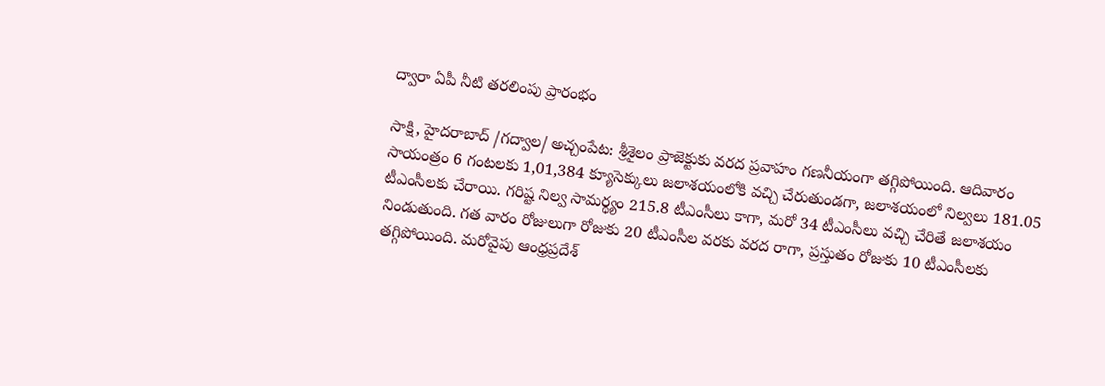ద్వారా ఏపీ నీటి తరలింపు ప్రారంభం

సాక్షి, హైదరాబాద్‌ /గద్వాల/ అచ్చంపేట: శ్రీశైలం ప్రాజెక్టుకు వరద ప్రవాహం గణనీయంగా తగ్గిపోయింది. ఆదివారం సాయంత్రం 6 గంటలకు 1,01,384 క్యూసెక్కులు జలాశయంలోకి వచ్చి చేరుతుండగా, జలాశయంలో నిల్వలు 181.05 టీఎంసీలకు చేరాయి. గరిష్ట నిల్వ సామర్థ్యం 215.8 టీఎంసీలు కాగా, మరో 34 టీఎంసీలు వచ్చి చేరితే జలాశయం నిండుతుంది. గత వారం రోజులుగా రోజుకు 20 టీఎంసీల వరకు వరద రాగా, ప్రస్తుతం రోజుకు 10 టీఎంసీలకు తగ్గిపోయింది. మరోవైపు ఆంధ్రప్రదేశ్‌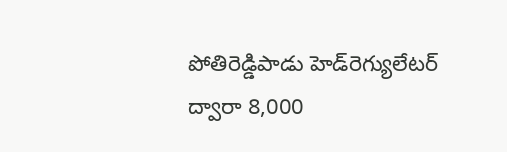పోతిరెడ్డిపాడు హెడ్‌రెగ్యులేటర్‌ ద్వారా 8,000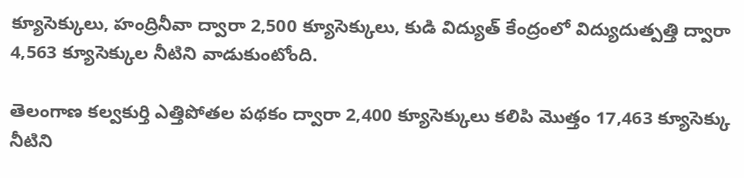క్యూసెక్కులు, హంద్రినీవా ద్వారా 2,500 క్యూసెక్కులు, కుడి విద్యుత్‌ కేంద్రంలో విద్యుదుత్పత్తి ద్వారా 4,563 క్యూసెక్కుల నీటిని వాడుకుంటోంది.

తెలంగాణ కల్వకుర్తి ఎత్తిపోతల పథకం ద్వారా 2,400 క్యూసెక్కులు కలిపి మొత్తం 17,463 క్యూసెక్కు నీటిని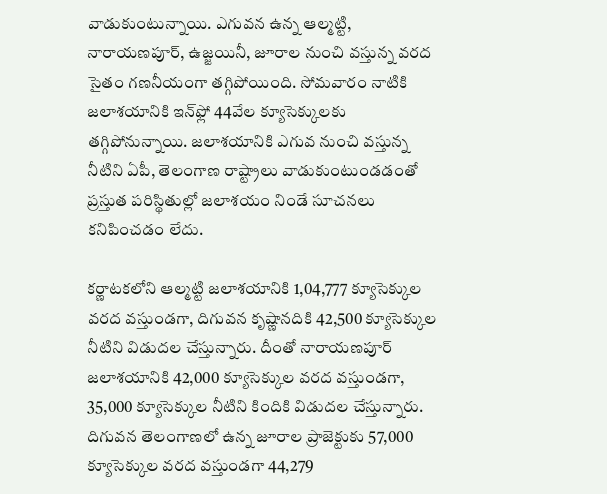వాడుకుంటున్నాయి. ఎగువన ఉన్న ఆల్మట్టి, నారాయణపూర్, ఉజ్జయినీ, జూరాల నుంచి వస్తున్న వరద సైతం గణనీయంగా తగ్గిపోయింది. సోమవారం నాటికి జలాశయానికి ఇన్‌ఫ్లో 44వేల క్యూసెక్కులకు తగ్గిపోనున్నాయి. జలాశయానికి ఎగువ నుంచి వస్తున్న నీటిని ఏపీ, తెలంగాణ రాష్ట్రాలు వాడుకుంటుండడంతో ప్రస్తుత పరిస్థితుల్లో జలాశయం నిండే సూచనలు కనిపించడం లేదు.

కర్ణాటకలోని ఆల్మట్టి జలాశయానికి 1,04,777 క్యూసెక్కుల వరద వస్తుండగా, దిగువన కృష్ణానదికి 42,500 క్యూసెక్కుల నీటిని విడుదల చేస్తున్నారు. దీంతో నారాయణపూర్‌ జలాశయానికి 42,000 క్యూసెక్కుల వరద వస్తుండగా, 35,000 క్యూసెక్కుల నీటిని కిందికి విడుదల చేస్తున్నారు. దిగువన తెలంగాణలో ఉన్న జూరాల ప్రాజెక్టుకు 57,000 క్యూసెక్కుల వరద వస్తుండగా 44,279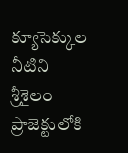క్యూసెక్కుల నీటిని శ్రీశైలం ప్రాజెక్టులోకి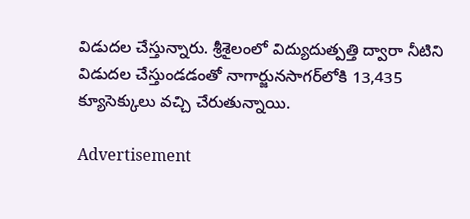విడుదల చేస్తున్నారు. శ్రీశైలంలో విద్యుదుత్పత్తి ద్వారా నీటిని విడుదల చేస్తుండడంతో నాగార్జునసాగర్‌లోకి 13,435 క్యూసెక్కులు వచ్చి చేరుతున్నాయి.

Advertisement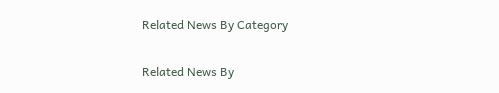Related News By Category

Related News By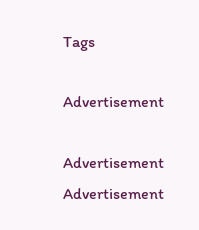Tags

Advertisement

Advertisement
Advertisement